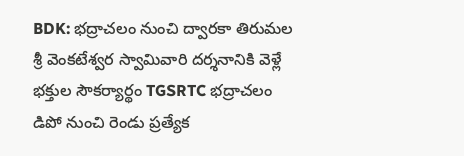BDK: భద్రాచలం నుంచి ద్వారకా తిరుమల శ్రీ వెంకటేశ్వర స్వామివారి దర్శనానికి వెళ్లే భక్తుల సౌకర్యార్థం TGSRTC భద్రాచలం డిపో నుంచి రెండు ప్రత్యేక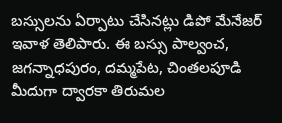బస్సులను ఏర్పాటు చేసినట్లు డిపో మేనేజర్ ఇవాళ తెలిపారు. ఈ బస్సు పాల్వంచ, జగన్నాధపురం, దమ్మపేట, చింతలపూడి మీదుగా ద్వారకా తిరుమల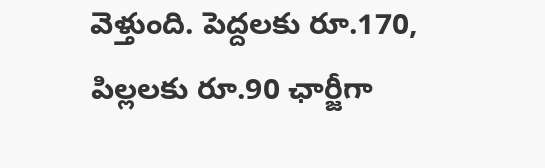వెళ్తుంది. పెద్దలకు రూ.170, పిల్లలకు రూ.90 ఛార్జీగా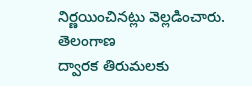నిర్ణయించినట్లు వెల్లడించారు.
తెలంగాణ
ద్వారక తిరుమలకు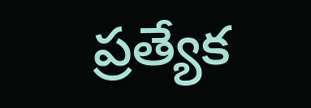ప్రత్యేక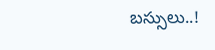బస్సులు..!